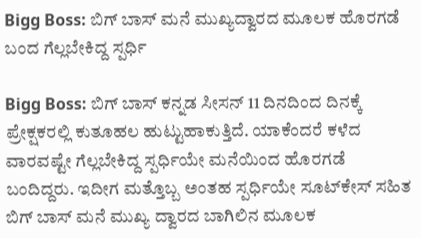Bigg Boss: ಬಿಗ್ ಬಾಸ್‌ ಮನೆ ಮುಖ್ಯದ್ವಾರದ ಮೂಲಕ ಹೊರಗಡೆ ಬಂದ ಗೆಲ್ಲಬೇಕಿದ್ದ ಸ್ಪರ್ಧಿ

Bigg Boss: ಬಿಗ್‌ ಬಾಸ್ ಕನ್ನಡ ಸೀಸನ್‌ 11 ದಿನದಿಂದ ದಿನಕ್ಕೆ ಪ್ರೇಕ್ಷಕರಲ್ಲಿ ಕುತೂಹಲ ಹುಟ್ಟುಹಾಕುತ್ತಿದೆ. ಯಾಕೆಂದರೆ ಕಳೆದ ವಾರವಷ್ಟೇ ಗೆಲ್ಲಬೇಕಿದ್ದ ಸ್ಪರ್ಧಿಯೇ ಮನೆಯಿಂದ ಹೊರಗಡೆ ಬಂದಿದ್ದರು. ಇದೀಗ ಮತ್ತೊಬ್ಬ ಅಂತಹ ಸ್ಪರ್ಧಿಯೇ ಸೂಟ್‌ಕೇಸ್‌ ಸಹಿತ ಬಿಗ್‌ ಬಾಸ್‌ ಮನೆ ಮುಖ್ಯ ದ್ವಾರದ ಬಾಗಿಲಿನ ಮೂಲಕ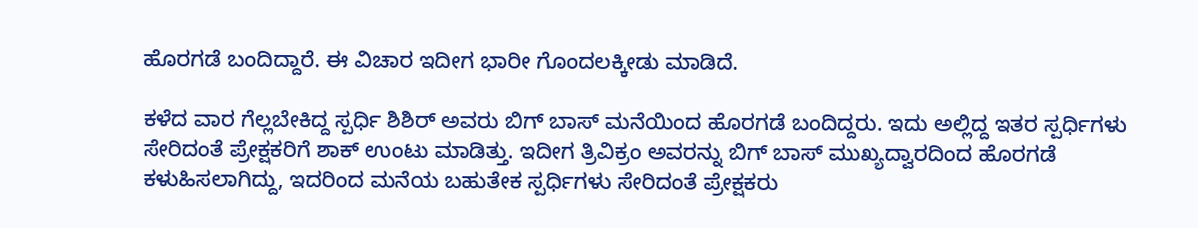ಹೊರಗಡೆ ಬಂದಿದ್ದಾರೆ. ಈ ವಿಚಾರ ಇದೀಗ ಭಾರೀ ಗೊಂದಲಕ್ಕೀಡು ಮಾಡಿದೆ.

ಕಳೆದ ವಾರ ಗೆಲ್ಲಬೇಕಿದ್ದ ಸ್ಪರ್ಧಿ ಶಿಶಿರ್ ಅವರು ಬಿಗ್‌ ಬಾಸ್‌ ಮನೆಯಿಂದ ಹೊರಗಡೆ ಬಂದಿದ್ದರು. ಇದು ಅಲ್ಲಿದ್ದ ಇತರ ಸ್ಪರ್ಧಿಗಳು ಸೇರಿದಂತೆ ಪ್ರೇಕ್ಷಕರಿಗೆ ಶಾಕ್‌ ಉಂಟು ಮಾಡಿತ್ತು. ಇದೀಗ ತ್ರಿವಿಕ್ರಂ ಅವರನ್ನು ಬಿಗ್ ಬಾಸ್‌ ಮುಖ್ಯದ್ವಾರದಿಂದ ಹೊರಗಡೆ ಕಳುಹಿಸಲಾಗಿದ್ದು, ಇದರಿಂದ ಮನೆಯ ಬಹುತೇಕ ಸ್ಪರ್ಧಿಗಳು ಸೇರಿದಂತೆ ಪ್ರೇಕ್ಷಕರು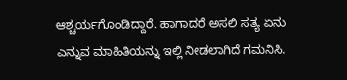ಆಶ್ಚರ್ಯಗೊಂಡಿದ್ದಾರೆ. ಹಾಗಾದರೆ ಅಸಲಿ ಸತ್ಯ ಏನು ಎನ್ನುವ ಮಾಹಿತಿಯನ್ನು ಇಲ್ಲಿ ನೀಡಲಾಗಿದೆ ಗಮನಿಸಿ.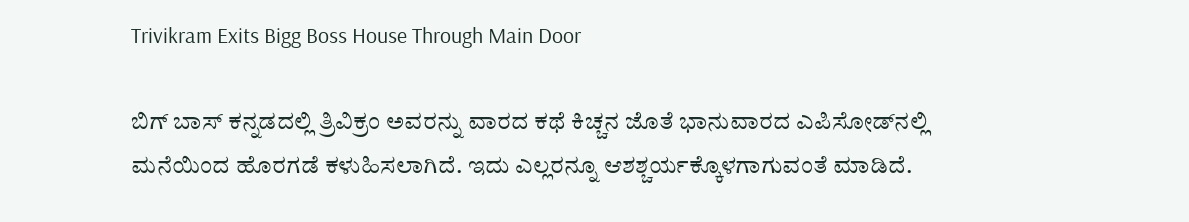Trivikram Exits Bigg Boss House Through Main Door

ಬಿಗ್ ಬಾಸ್ ಕನ್ನಡದಲ್ಲಿ ತ್ರಿವಿಕ್ರಂ ಅವರನ್ನು ವಾರದ ಕಥೆ ಕಿಚ್ಚನ ಜೊತೆ ಭಾನುವಾರದ ಎಪಿಸೋಡ್‌ನಲ್ಲಿ ಮನೆಯಿಂದ ಹೊರಗಡೆ ಕಳುಹಿಸಲಾಗಿದೆ. ಇದು ಎಲ್ಲರನ್ನೂ ಆಶಶ್ಚರ್ಯಕ್ಕೊಳಗಾಗುವಂತೆ ಮಾಡಿದೆ.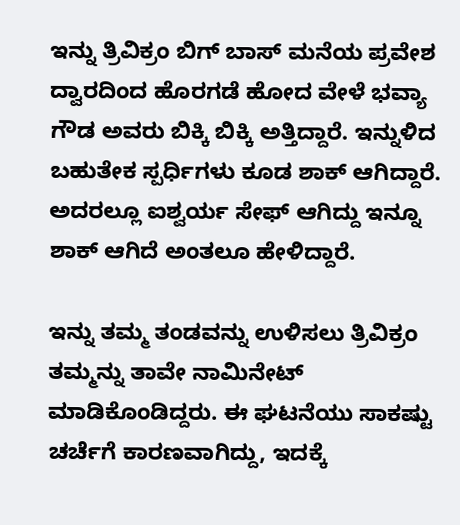ಇನ್ನು ತ್ರಿವಿಕ್ರಂ ಬಿಗ್‌ ಬಾಸ್‌ ಮನೆಯ ಪ್ರವೇಶ ದ್ವಾರದಿಂದ ಹೊರಗಡೆ ಹೋದ ವೇಳೆ ಭವ್ಯಾ ಗೌಡ ಅವರು ಬಿಕ್ಕಿ ಬಿಕ್ಕಿ ಅತ್ತಿದ್ದಾರೆ. ಇನ್ನುಳಿದ ಬಹುತೇಕ ಸ್ಪರ್ಧಿಗಳು ಕೂಡ ಶಾಕ್‌ ಆಗಿದ್ದಾರೆ. ಅದರಲ್ಲೂ ಐಶ್ವರ್ಯ ಸೇಫ್‌ ಆಗಿದ್ದು ಇನ್ನೂ ಶಾಕ್‌ ಆಗಿದೆ ಅಂತಲೂ ಹೇಳಿದ್ದಾರೆ.

ಇನ್ನು ತಮ್ಮ ತಂಡವನ್ನು ಉಳಿಸಲು ತ್ರಿವಿಕ್ರಂ ತಮ್ಮನ್ನು ತಾವೇ ನಾಮಿನೇಟ್ ಮಾಡಿಕೊಂಡಿದ್ದರು. ಈ ಘಟನೆಯು ಸಾಕಷ್ಟು ಚರ್ಚೆಗೆ ಕಾರಣವಾಗಿದ್ದು, ಇದಕ್ಕೆ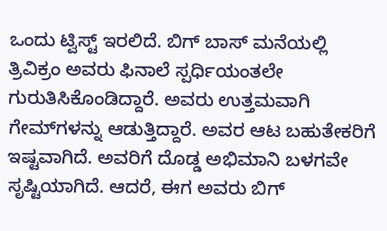ಒಂದು ಟ್ವಿಸ್ಟ್ ಇರಲಿದೆ. ಬಿಗ್ ಬಾಸ್ ಮನೆಯಲ್ಲಿ ತ್ರಿವಿಕ್ರಂ ಅವರು ಫಿನಾಲೆ ಸ್ಪರ್ಧಿಯಂತಲೇ ಗುರುತಿಸಿಕೊಂಡಿದ್ದಾರೆ. ಅವರು ಉತ್ತಮವಾಗಿ ಗೇಮ್‌ಗಳನ್ನು ಆಡುತ್ತಿದ್ದಾರೆ. ಅವರ ಆಟ ಬಹುತೇಕರಿಗೆ ಇಷ್ಟವಾಗಿದೆ. ಅವರಿಗೆ ದೊಡ್ಡ ಅಭಿಮಾನಿ ಬಳಗವೇ ಸೃಷ್ಟಿಯಾಗಿದೆ. ಆದರೆ, ಈಗ ಅವರು ಬಿಗ್‌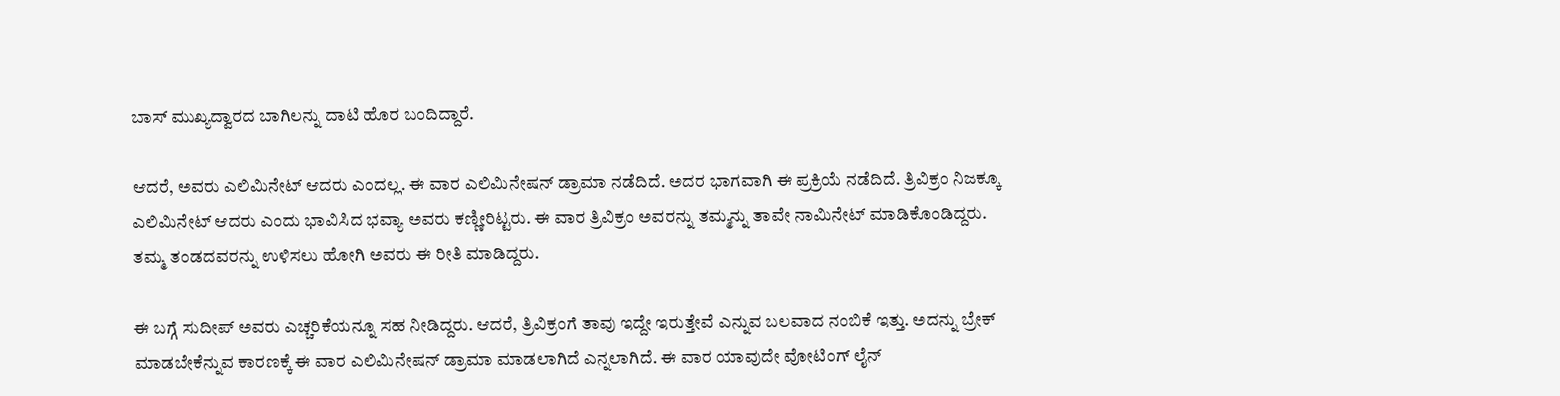ಬಾಸ್‌ ಮುಖ್ಯದ್ವಾರದ ಬಾಗಿಲನ್ನು ದಾಟಿ ಹೊರ ಬಂದಿದ್ದಾರೆ.

ಆದರೆ, ಅವರು ಎಲಿಮಿನೇಟ್ ಆದರು ಎಂದಲ್ಲ. ಈ ವಾರ ಎಲಿಮಿನೇಷನ್ ಡ್ರಾಮಾ ನಡೆದಿದೆ. ಅದರ ಭಾಗವಾಗಿ ಈ ಪ್ರಕ್ರಿಯೆ ನಡೆದಿದೆ. ತ್ರಿವಿಕ್ರಂ ನಿಜಕ್ಕೂ ಎಲಿಮಿನೇಟ್ ಆದರು ಎಂದು ಭಾವಿಸಿದ ಭವ್ಯಾ ಅವರು ಕಣ್ಣೀರಿಟ್ಟರು. ಈ ವಾರ ತ್ರಿವಿಕ್ರಂ ಅವರನ್ನು ತಮ್ಮನ್ನು ತಾವೇ ನಾಮಿನೇಟ್ ಮಾಡಿಕೊಂಡಿದ್ದರು. ತಮ್ಮ ತಂಡದವರನ್ನು ಉಳಿಸಲು ಹೋಗಿ ಅವರು ಈ ರೀತಿ ಮಾಡಿದ್ದರು.

ಈ ಬಗ್ಗೆ ಸುದೀಪ್ ಅವರು ಎಚ್ಚರಿಕೆಯನ್ನೂ ಸಹ ನೀಡಿದ್ದರು. ಆದರೆ, ತ್ರಿವಿಕ್ರಂಗೆ ತಾವು ಇದ್ದೇ ಇರುತ್ತೇವೆ ಎನ್ನುವ ಬಲವಾದ ನಂಬಿಕೆ ಇತ್ತು. ಅದನ್ನು ಬ್ರೇಕ್ ಮಾಡಬೇಕೆನ್ನುವ ಕಾರಣಕ್ಕೆ ಈ ವಾರ ಎಲಿಮಿನೇಷನ್ ಡ್ರಾಮಾ ಮಾಡಲಾಗಿದೆ ಎನ್ನಲಾಗಿದೆ. ಈ ವಾರ ಯಾವುದೇ ವೋಟಿಂಗ್ ಲೈನ್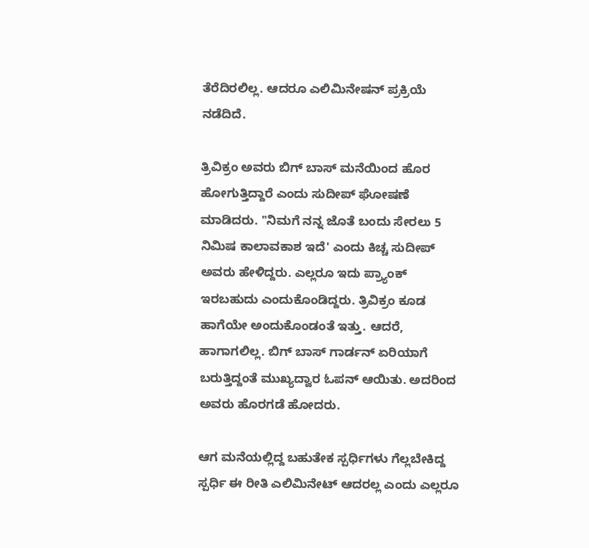ತೆರೆದಿರಲಿಲ್ಲ. ಆದರೂ ಎಲಿಮಿನೇಷನ್ ಪ್ರಕ್ರಿಯೆ ನಡೆದಿದೆ.

ತ್ರಿವಿಕ್ರಂ ಅವರು ಬಿಗ್‌ ಬಾಸ್‌ ಮನೆಯಿಂದ ಹೊರ ಹೋಗುತ್ತಿದ್ದಾರೆ ಎಂದು ಸುದೀಪ್ ಘೋಷಣೆ ಮಾಡಿದರು. "ನಿಮಗೆ ನನ್ನ ಜೊತೆ ಬಂದು ಸೇರಲು 5 ನಿಮಿಷ ಕಾಲಾವಕಾಶ ಇದೆ' ಎಂದು ಕಿಚ್ಚ ಸುದೀಪ್ ಅವರು ಹೇಳಿದ್ದರು. ಎಲ್ಲರೂ ಇದು ಪ್ರ್ಯಾಂಕ್ ಇರಬಹುದು ಎಂದುಕೊಂಡಿದ್ದರು. ತ್ರಿವಿಕ್ರಂ ಕೂಡ ಹಾಗೆಯೇ ಅಂದುಕೊಂಡಂತೆ ಇತ್ತು. ಆದರೆ, ಹಾಗಾಗಲಿಲ್ಲ. ಬಿಗ್ ಬಾಸ್ ಗಾರ್ಡನ್ ಏರಿಯಾಗೆ ಬರುತ್ತಿದ್ದಂತೆ ಮುಖ್ಯದ್ವಾರ ಓಪನ್ ಆಯಿತು. ಅದರಿಂದ ಅವರು ಹೊರಗಡೆ ಹೋದರು.

ಆಗ ಮನೆಯಲ್ಲಿದ್ದ ಬಹುತೇಕ ಸ್ಪರ್ಧಿಗಳು ಗೆಲ್ಲಬೇಕಿದ್ದ ಸ್ಪರ್ಧಿ ಈ ರೀತಿ ಎಲಿಮಿನೇಟ್ ಆದರಲ್ಲ ಎಂದು ಎಲ್ಲರೂ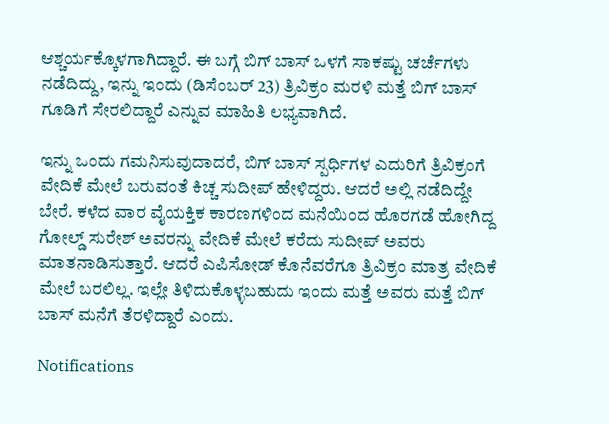ಆಶ್ಚರ್ಯಕ್ಕೊಳಗಾಗಿದ್ದಾರೆ. ಈ ಬಗ್ಗೆ ಬಿಗ್‌ ಬಾಸ್‌ ಒಳಗೆ ಸಾಕಷ್ಟು ಚರ್ಚೆಗಳು ನಡೆದಿದ್ದು, ಇನ್ನು ಇಂದು (ಡಿಸೆಂಬರ್ 23) ತ್ರಿವಿಕ್ರಂ ಮರಳಿ ಮತ್ತೆ ಬಿಗ್‌ ಬಾಸ್‌ ಗೂಡಿಗೆ ಸೇರಲಿದ್ದಾರೆ ಎನ್ನುವ ಮಾಹಿತಿ ಲಭ್ಯವಾಗಿದೆ.

ಇನ್ನು ಒಂದು ಗಮನಿಸುವುದಾದರೆ, ಬಿಗ್‌ ಬಾಸ್‌ ಸ್ಪರ್ಧಿಗಳ ಎದುರಿಗೆ ತ್ರಿವಿಕ್ರಂಗೆ ವೇದಿಕೆ ಮೇಲೆ ಬರುವಂತೆ ಕಿಚ್ಚ ಸುದೀಪ್‌ ಹೇಳಿದ್ದರು. ಆದರೆ ಅಲ್ಲಿ ನಡೆದಿದ್ದೇ ಬೇರೆ. ಕಳೆದ ವಾರ ವೈಯಕ್ತಿಕ ಕಾರಣಗಳಿಂದ ಮನೆಯಿಂದ ಹೊರಗಡೆ ಹೋಗಿದ್ದ ಗೋಲ್ಡ್‌ ಸುರೇಶ್‌ ಅವರನ್ನು ವೇದಿಕೆ ಮೇಲೆ ಕರೆದು ಸುದೀಪ್‌ ಅವರು ಮಾತನಾಡಿಸುತ್ತಾರೆ. ಆದರೆ ಎಪಿಸೋಡ್‌ ಕೊನೆವರೆಗೂ ತ್ರಿವಿಕ್ರಂ ಮಾತ್ರ ವೇದಿಕೆ ಮೇಲೆ ಬರಲಿಲ್ಲ. ಇಲ್ಲೇ ತಿಳಿದುಕೊಳ್ಳಬಹುದು ಇಂದು ಮತ್ತೆ ಅವರು ಮತ್ತೆ ಬಿಗ್‌ ಬಾಸ್‌ ಮನೆಗೆ ತೆರಳಿದ್ದಾರೆ ಎಂದು.

Notifications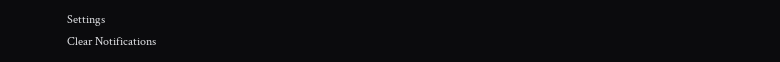Settings
Clear Notifications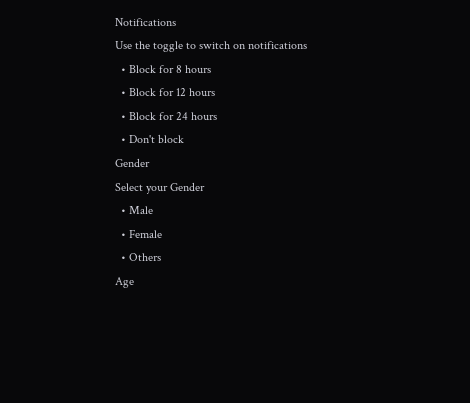Notifications
Use the toggle to switch on notifications
  • Block for 8 hours
  • Block for 12 hours
  • Block for 24 hours
  • Don't block
Gender
Select your Gender
  • Male
  • Female
  • Others
Age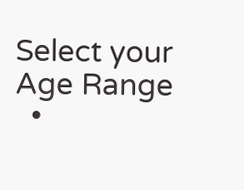Select your Age Range
  •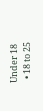Under 18
  • 18 to 25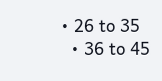• 26 to 35
  • 36 to 45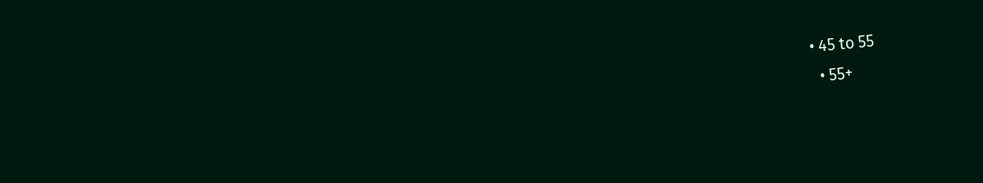• 45 to 55
  • 55+